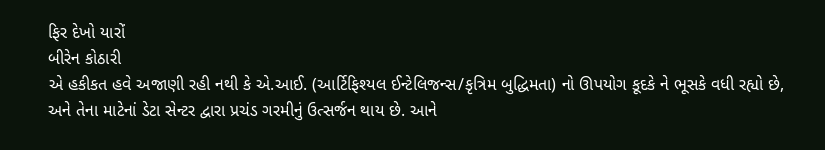ફિર દેખો યારોં
બીરેન કોઠારી
એ હકીકત હવે અજાણી રહી નથી કે એ.આઈ. (આર્ટિફિશ્યલ ઈન્ટેલિજન્સ/કૃત્રિમ બુદ્ધિમતા) નો ઊપયોગ કૂદકે ને ભૂસકે વધી રહ્યો છે, અને તેના માટેનાં ડેટા સેન્ટર દ્વારા પ્રચંડ ગરમીનું ઉત્સર્જન થાય છે. આને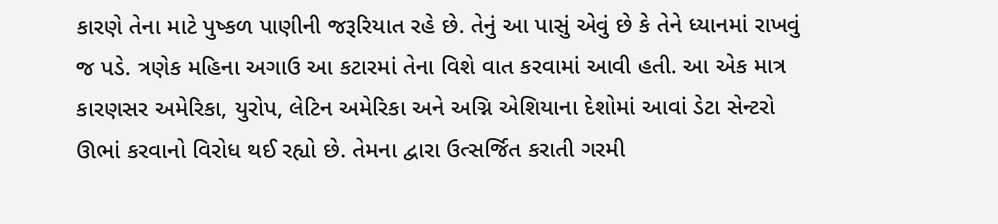કારણે તેના માટે પુષ્કળ પાણીની જરૂરિયાત રહે છે. તેનું આ પાસું એવું છે કે તેને ધ્યાનમાં રાખવું જ પડે. ત્રણેક મહિના અગાઉ આ કટારમાં તેના વિશે વાત કરવામાં આવી હતી. આ એક માત્ર કારણસર અમેરિકા, યુરોપ, લેટિન અમેરિકા અને અગ્નિ એશિયાના દેશોમાં આવાં ડેટા સેન્ટરો ઊભાં કરવાનો વિરોધ થઈ રહ્યો છે. તેમના દ્વારા ઉત્સર્જિત કરાતી ગરમી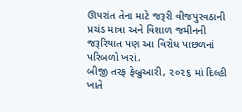ઊપરાંત તેના માટે જરૂરી વીજપુરવઠાની પ્રચંડ માત્રા અને વિશાળ જમીનની જરૂરિયાત પણ આ વિરોધ પાછળનાં પરિબળો ખરાં.
બીજી તરફ ફેબ્રુઆરી, ૨૦૨૬ માં દિલ્હી ખાતે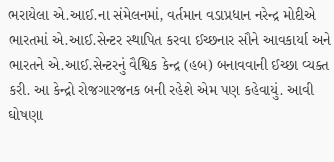ભરાયેલા એ.આઈ.ના સંમેલનમાં, વર્તમાન વડાપ્રધાન નરેન્દ્ર મોદીએ ભારતમાં એ.આઈ.સેન્ટર સ્થાપિત કરવા ઈચ્છનાર સૌને આવકાર્યા અને ભારતને એ.આઈ.સેન્ટરનું વૈશ્વિક કેન્દ્ર (હબ) બનાવવાની ઈચ્છા વ્યક્ત કરી. આ કેન્દ્રો રોજગારજનક બની રહેશે એમ પણ કહેવાયું. આવી ઘોષણા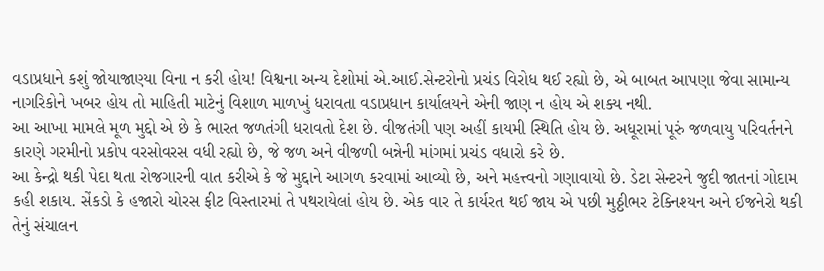વડાપ્રધાને કશું જોયાજાણ્યા વિના ન કરી હોય! વિશ્વના અન્ય દેશોમાં એ.આઈ.સેન્ટરોનો પ્રચંડ વિરોધ થઈ રહ્યો છે, એ બાબત આપણા જેવા સામાન્ય નાગરિકોને ખબર હોય તો માહિતી માટેનું વિશાળ માળખું ધરાવતા વડાપ્રધાન કાર્યાલયને એની જાણ ન હોય એ શક્ય નથી.
આ આખા મામલે મૂળ મુદ્દો એ છે કે ભારત જળતંગી ધરાવતો દેશ છે. વીજતંગી પણ અહીં કાયમી સ્થિતિ હોય છે. અધૂરામાં પૂરું જળવાયુ પરિવર્તનને કારણે ગરમીનો પ્રકોપ વરસોવરસ વધી રહ્યો છે, જે જળ અને વીજળી બન્નેની માંગમાં પ્રચંડ વધારો કરે છે.
આ કેન્દ્રો થકી પેદા થતા રોજગારની વાત કરીએ કે જે મુદ્દાને આગળ કરવામાં આવ્યો છે, અને મહત્ત્વનો ગણાવાયો છે. ડેટા સેન્ટરને જુદી જાતનાં ગોદામ કહી શકાય. સેંકડો કે હજારો ચોરસ ફીટ વિસ્તારમાં તે પથરાયેલાં હોય છે. એક વાર તે કાર્યરત થઈ જાય એ પછી મુઠ્ઠીભર ટેક્નિશ્યન અને ઈજનેરો થકી તેનું સંચાલન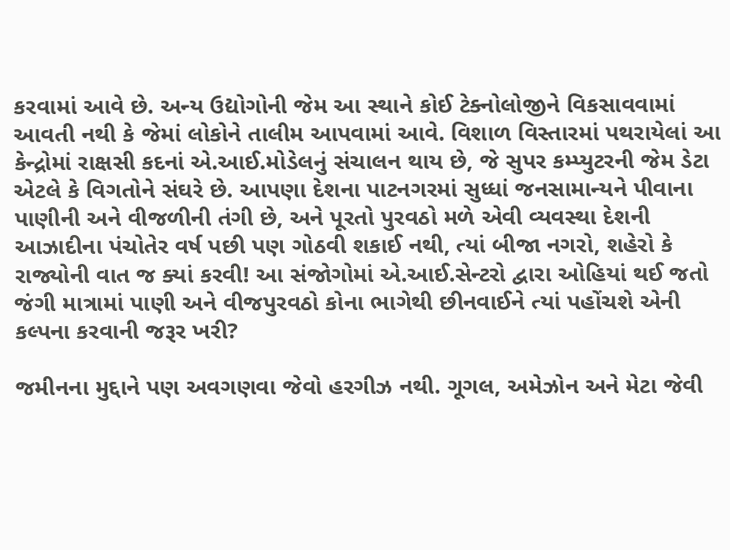કરવામાં આવે છે. અન્ય ઉદ્યોગોની જેમ આ સ્થાને કોઈ ટેક્નોલોજીને વિકસાવવામાં આવતી નથી કે જેમાં લોકોને તાલીમ આપવામાં આવે. વિશાળ વિસ્તારમાં પથરાયેલાં આ કેન્દ્રોમાં રાક્ષસી કદનાં એ.આઈ.મોડેલનું સંચાલન થાય છે, જે સુપર કમ્પ્યુટરની જેમ ડેટા એટલે કે વિગતોને સંઘરે છે. આપણા દેશના પાટનગરમાં સુધ્ધાં જનસામાન્યને પીવાના પાણીની અને વીજળીની તંગી છે, અને પૂરતો પુરવઠો મળે એવી વ્યવસ્થા દેશની આઝાદીના પંચોતેર વર્ષ પછી પણ ગોઠવી શકાઈ નથી, ત્યાં બીજા નગરો, શહેરો કે રાજ્યોની વાત જ ક્યાં કરવી! આ સંજોગોમાં એ.આઈ.સેન્ટરો દ્વારા ઓહિયાં થઈ જતો જંગી માત્રામાં પાણી અને વીજપુરવઠો કોના ભાગેથી છીનવાઈને ત્યાં પહોંચશે એની કલ્પના કરવાની જરૂર ખરી?

જમીનના મુદ્દાને પણ અવગણવા જેવો હરગીઝ નથી. ગૂગલ, અમેઝોન અને મેટા જેવી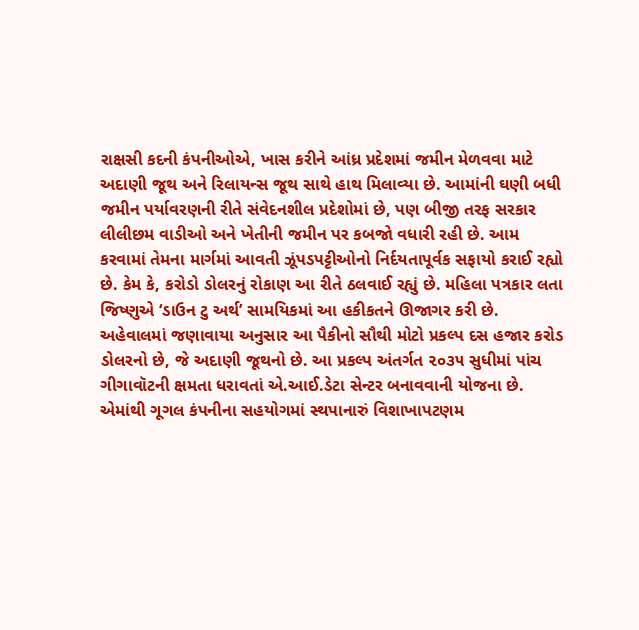રાક્ષસી કદની કંપનીઓએ, ખાસ કરીને આંધ્ર પ્રદેશમાં જમીન મેળવવા માટે અદાણી જૂથ અને રિલાયન્સ જૂથ સાથે હાથ મિલાવ્યા છે. આમાંની ઘણી બધી જમીન પર્યાવરણની રીતે સંવેદનશીલ પ્રદેશોમાં છે, પણ બીજી તરફ સરકાર લીલીછમ વાડીઓ અને ખેતીની જમીન પર કબજો વધારી રહી છે. આમ કરવામાં તેમના માર્ગમાં આવતી ઝૂંપડપટ્ટીઓનો નિર્દયતાપૂર્વક સફાયો કરાઈ રહ્યો છે. કેમ કે, કરોડો ડોલરનું રોકાણ આ રીતે ઠલવાઈ રહ્યું છે. મહિલા પત્રકાર લતા જિષ્ણુએ ‘ડાઉન ટુ અર્થ’ સામયિકમાં આ હકીકતને ઊજાગર કરી છે. અહેવાલમાં જણાવાયા અનુસાર આ પૈકીનો સૌથી મોટો પ્રકલ્પ દસ હજાર કરોડ ડોલરનો છે, જે અદાણી જૂથનો છે. આ પ્રકલ્પ અંતર્ગત ૨૦૩૫ સુધીમાં પાંચ ગીગાવૉટની ક્ષમતા ધરાવતાં એ.આઈ.ડેટા સેન્ટર બનાવવાની યોજના છે. એમાંથી ગૂગલ કંપનીના સહયોગમાં સ્થપાનારું વિશાખાપટણમ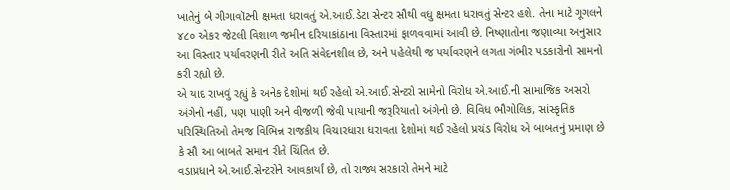ખાતેનું બે ગીગાવૉટની ક્ષમતા ધરાવતું એ.આઈ.ડેટા સેન્ટર સૌથી વધુ ક્ષમતા ધરાવતું સેન્ટર હશે. તેના માટે ગૂગલને ૪૮૦ એકર જેટલી વિશાળ જમીન દરિયાકાંઠાના વિસ્તારમાં ફાળવવામાં આવી છે. નિષ્ણાતોના જણાવ્યા અનુસાર આ વિસ્તાર પર્યાવરણની રીતે અતિ સંવેદનશીલ છે, અને પહેલેથી જ પર્યાવરણને લગતા ગંભીર પડકારોનો સામનો કરી રહ્યો છે.
એ યાદ રાખવું રહ્યું કે અનેક દેશોમાં થઈ રહેલો એ.આઈ.સેન્ટરો સામેનો વિરોધ એ.આઈ.ની સામાજિક અસરો અંગેનો નહીં, પણ પાણી અને વીજળી જેવી પાયાની જરૂરિયાતો અંગેનો છે. વિવિધ ભૌગોલિક, સાંસ્કૃતિક પરિસ્થિતિઓ તેમજ વિભિન્ન રાજકીય વિચારધારા ધરાવતા દેશોમાં થઈ રહેલો પ્રચંડ વિરોધ એ બાબતનું પ્રમાણ છે કે સૌ આ બાબતે સમાન રીતે ચિંતિત છે.
વડાપ્રધાને એ.આઈ.સેન્ટરોને આવકાર્યાં છે, તો રાજ્ય સરકારો તેમને માટે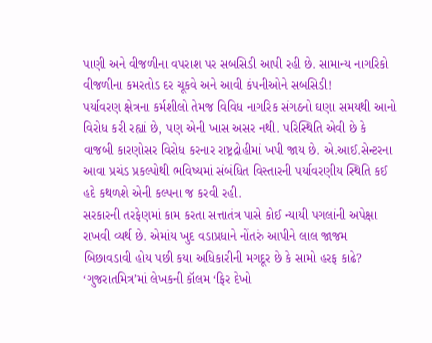પાણી અને વીજળીના વપરાશ પર સબસિડી આપી રહી છે. સામાન્ય નાગરિકો વીજળીના કમરતોડ દર ચૂકવે અને આવી કંપનીઓને સબસિડી!
પર્યાવરણ ક્ષેત્રના કર્મશીલો તેમજ વિવિધ નાગરિક સંગઠનો ઘણા સમયથી આનો વિરોધ કરી રહ્યાં છે, પણ એની ખાસ અસર નથી. પરિસ્થિતિ એવી છે કે વાજબી કારણોસર વિરોધ કરનાર રાષ્ટ્રદ્રોહીમાં ખપી જાય છે. એ.આઈ.સેન્ટરના આવા પ્રચંડ પ્રકલ્પોથી ભવિષ્યમાં સંબંધિત વિસ્તારની પર્યાવરણીય સ્થિતિ કઈ હદે કથળશે એની કલ્પના જ કરવી રહી.
સરકારની તરફેણમાં કામ કરતા સત્તાતંત્ર પાસે કોઈ ન્યાયી પગલાંની અપેક્ષા રાખવી વ્યર્થ છે. એમાંય ખુદ વડાપ્રધાને નોંતરું આપીને લાલ જાજમ બિછાવડાવી હોય પછી કયા અધિકારીની મગદૂર છે કે સામો હરફ કાઢે?
‘ગુજરાતમિત્ર’માં લેખકની કૉલમ ‘ફિર દેખો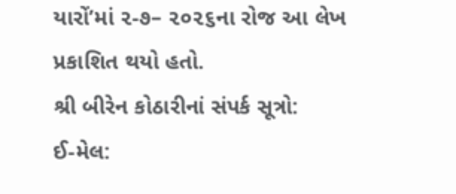યારોં’માં ૨-૭– ૨૦૨૬ના રોજ આ લેખ પ્રકાશિત થયો હતો.
શ્રી બીરેન કોઠારીનાં સંપર્ક સૂત્રો:
ઈ-મેલ: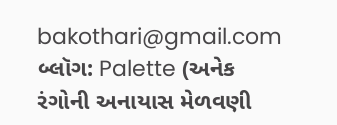bakothari@gmail.com
બ્લૉગ: Palette (અનેક રંગોની અનાયાસ મેળવણી